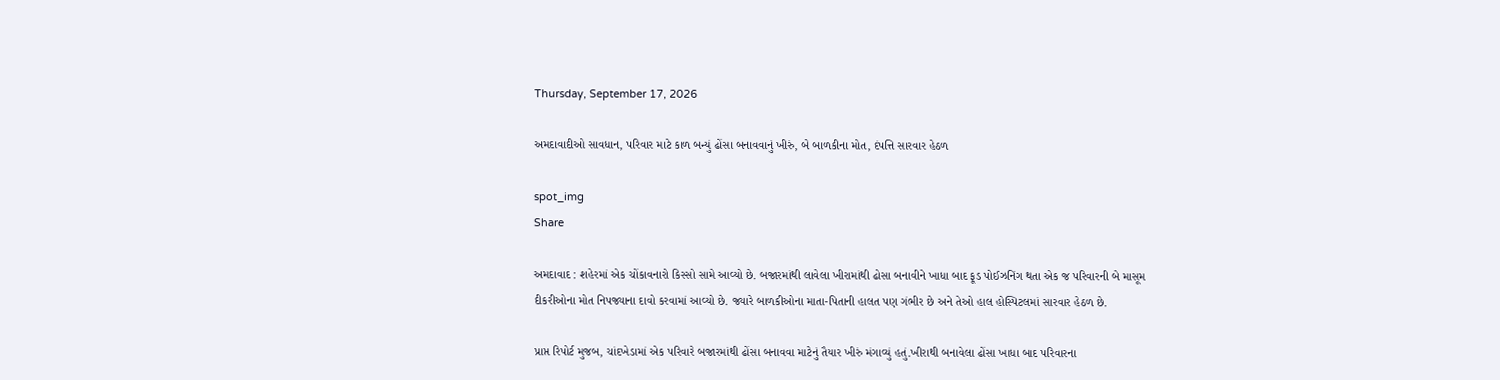Thursday, September 17, 2026

અમદાવાદીઓ સાવધાન, પરિવાર માટે કાળ બન્યું ઢોંસા બનાવવાનું ખીરું, બે બાળકીના મોત, દંપત્તિ સારવાર હેઠળ

spot_img
Share

અમદાવાદ : શહેરમાં એક ચોંકાવનારો કિસ્સો સામે આવ્યો છે. બજારમાંથી લાવેલા ખીરામાંથી ઢોસા બનાવીને ખાધા બાદ ફૂડ પોઈઝનિંગ થતા એક જ પરિવારની બે માસૂમ દીકરીઓના મોત નિપજ્યાના દાવો કરવામાં આવ્યો છે. જ્યારે બાળકીઓના માતા-પિતાની હાલત પણ ગંભીર છે અને તેઓ હાલ હોસ્પિટલમાં સારવાર હેઠળ છે.

પ્રાપ્ત રિપોર્ટ મુજબ, ચાંદખેડામાં એક પરિવારે બજારમાંથી ઢોંસા બનાવવા માટેનું તૈયાર ખીરું મંગાવ્યું હતું.ખીરાથી બનાવેલા ઢોંસા ખાધા બાદ પરિવારના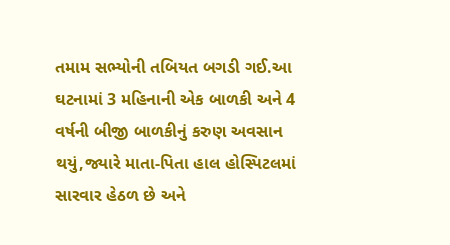તમામ સભ્યોની તબિયત બગડી ગઈ.આ ઘટનામાં 3 મહિનાની એક બાળકી અને 4 વર્ષની બીજી બાળકીનું કરુણ અવસાન થયું,જ્યારે માતા-પિતા હાલ હોસ્પિટલમાં સારવાર હેઠળ છે અને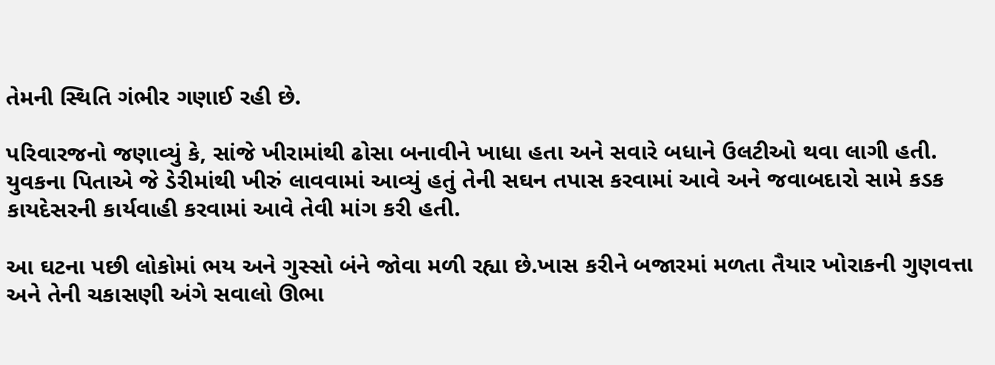તેમની સ્થિતિ ગંભીર ગણાઈ રહી છે.

પરિવારજનો જણાવ્યું કે, સાંજે ખીરામાંથી ઢોસા બનાવીને ખાધા હતા અને સવારે બધાને ઉલટીઓ થવા લાગી હતી. યુવકના પિતાએ જે ડેરીમાંથી ખીરું લાવવામાં આવ્યું હતું તેની સઘન તપાસ કરવામાં આવે અને જવાબદારો સામે કડક કાયદેસરની કાર્યવાહી કરવામાં આવે તેવી માંગ કરી હતી.

આ ઘટના પછી લોકોમાં ભય અને ગુસ્સો બંને જોવા મળી રહ્યા છે.ખાસ કરીને બજારમાં મળતા તૈયાર ખોરાકની ગુણવત્તા અને તેની ચકાસણી અંગે સવાલો ઊભા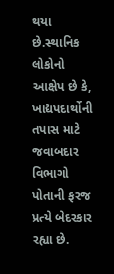થયા છે.સ્થાનિક લોકોનો આક્ષેપ છે કે, ખાદ્યપદાર્થોની તપાસ માટે જવાબદાર વિભાગો પોતાની ફરજ પ્રત્યે બેદરકાર રહ્યા છે.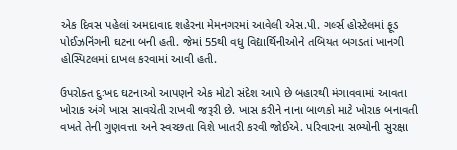એક દિવસ પહેલાં અમદાવાદ શહેરના મેમનગરમાં આવેલી એસ.પી. ગર્લ્સ હોસ્ટેલમાં ફૂડ પોઈઝનિંગની ઘટના બની હતી. જેમાં 55થી વધુ વિદ્યાર્થિનીઓને તબિયત બગડતાં ખાનગી હોસ્પિટલમાં દાખલ કરવામાં આવી હતી.

ઉપરોક્ત દુઃખદ ઘટનાઓ આપણને એક મોટો સંદેશ આપે છે બહારથી મંગાવવામાં આવતા ખોરાક અંગે ખાસ સાવચેતી રાખવી જરૂરી છે. ખાસ કરીને નાના બાળકો માટે ખોરાક બનાવતી વખતે તેની ગુણવત્તા અને સ્વચ્છતા વિશે ખાતરી કરવી જોઈએ. પરિવારના સભ્યોની સુરક્ષા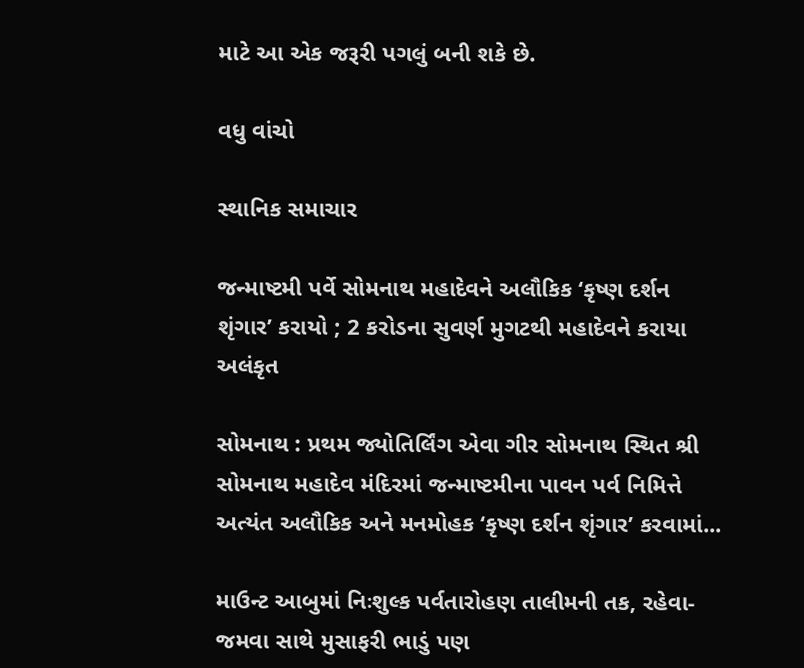માટે આ એક જરૂરી પગલું બની શકે છે.

વધુ વાંચો

સ્થાનિક સમાચાર

જન્માષ્ટમી પર્વે સોમનાથ મહાદેવને અલૌકિક ‘કૃષ્ણ દર્શન શૃંગાર’ કરાયો ; 2 કરોડના સુવર્ણ મુગટથી મહાદેવને કરાયા અલંકૃત

સોમનાથ : પ્રથમ જ્યોતિર્લિંગ એવા ગીર સોમનાથ સ્થિત શ્રી સોમનાથ મહાદેવ મંદિરમાં જન્માષ્ટમીના પાવન પર્વ નિમિત્તે અત્યંત અલૌકિક અને મનમોહક ‘કૃષ્ણ દર્શન શૃંગાર’ કરવામાં...

માઉન્ટ આબુમાં નિઃશુલ્ક પર્વતારોહણ તાલીમની તક, રહેવા-જમવા સાથે મુસાફરી ભાડું પણ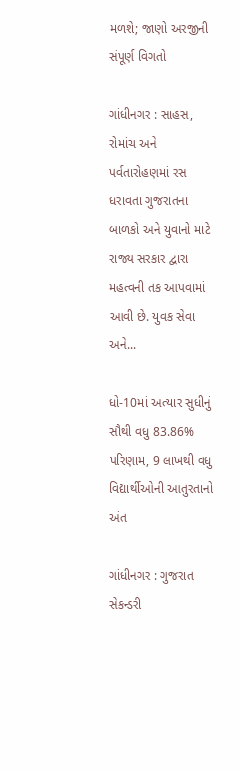મળશે; જાણો અરજીની સંપૂર્ણ વિગતો

ગાંધીનગર : સાહસ, રોમાંચ અને પર્વતારોહણમાં રસ ધરાવતા ગુજરાતના બાળકો અને યુવાનો માટે રાજ્ય સરકાર દ્વારા મહત્વની તક આપવામાં આવી છે. યુવક સેવા અને...

ધો-10માં અત્યાર સુધીનું સૌથી વધુ 83.86% પરિણામ, 9 લાખથી વધુ વિદ્યાર્થીઓની આતુરતાનો અંત

ગાંધીનગર : ગુજરાત સેકન્ડરી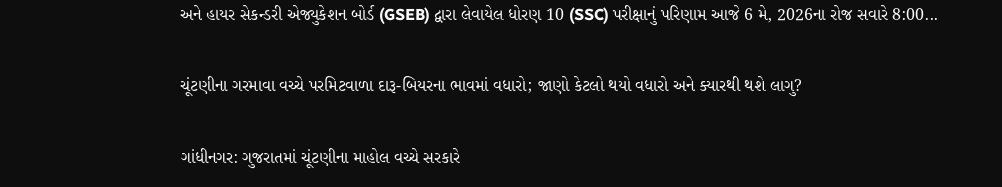અને હાયર સેકન્ડરી એજ્યુકેશન બોર્ડ (GSEB) દ્વારા લેવાયેલ ધોરણ 10 (SSC) પરીક્ષાનું પરિણામ આજે 6 મે, 2026ના રોજ સવારે 8:00...

ચૂંટણીના ગરમાવા વચ્ચે પરમિટવાળા દારૂ-બિયરના ભાવમાં વધારો; જાણો કેટલો થયો વધારો અને ક્યારથી થશે લાગુ?

ગાંધીનગર: ગુજરાતમાં ચૂંટણીના માહોલ વચ્ચે સરકારે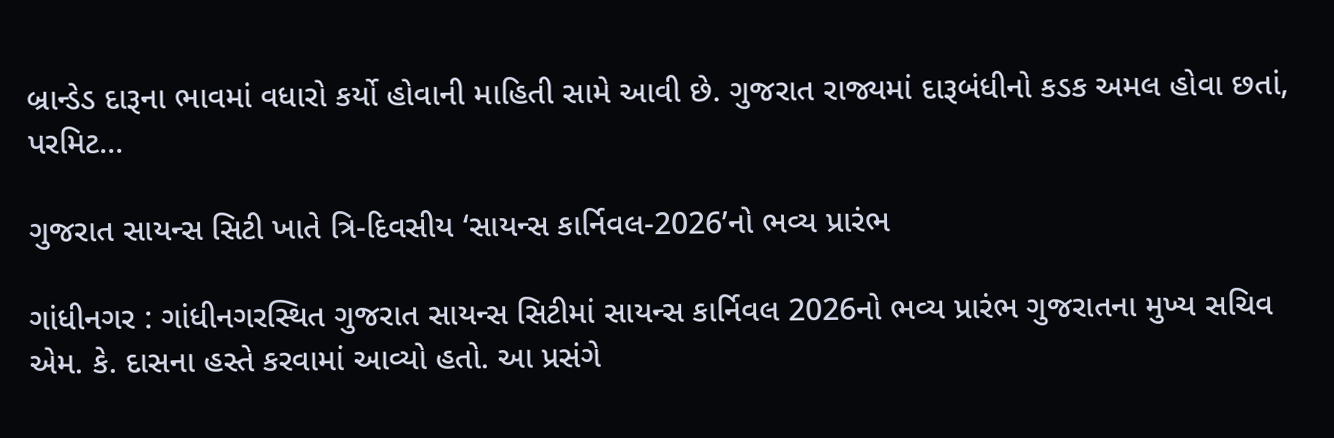બ્રાન્ડેડ દારૂના ભાવમાં વધારો કર્યો હોવાની માહિતી સામે આવી છે. ગુજરાત રાજ્યમાં દારૂબંધીનો કડક અમલ હોવા છતાં, પરમિટ...

ગુજરાત સાયન્સ સિટી ખાતે ત્રિ-દિવસીય ‘સાયન્સ કાર્નિવલ-2026’નો ભવ્ય પ્રારંભ

ગાંધીનગર : ગાંધીનગરસ્થિત ગુજરાત સાયન્સ સિટીમાં સાયન્સ કાર્નિવલ 2026નો ભવ્ય પ્રારંભ ગુજરાતના મુખ્ય સચિવ એમ. કે. દાસના હસ્તે કરવામાં આવ્યો હતો. આ પ્રસંગે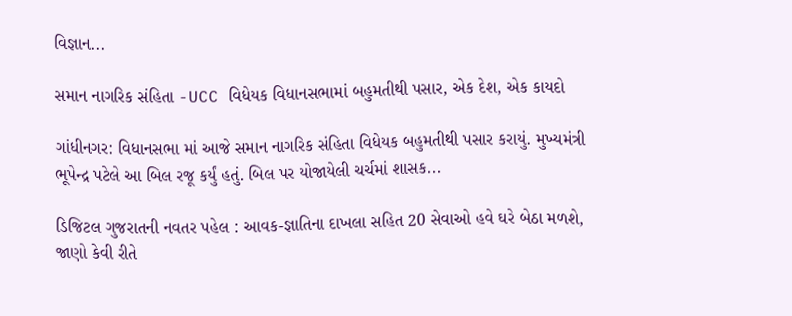વિજ્ઞાન...

સમાન નાગરિક સંહિતા -UCC વિધેયક વિધાનસભામાં બહુમતીથી પસાર, એક દેશ, એક કાયદો

ગાંધીનગર: વિધાનસભા માં આજે સમાન નાગરિક સંહિતા વિધેયક બહુમતીથી પસાર કરાયું. મુખ્યમંત્રી ભૂપેન્દ્ર પટેલે આ બિલ રજૂ કર્યું હતું. બિલ પર યોજાયેલી ચર્ચમાં શાસક...

ડિજિટલ ગુજરાતની નવતર પહેલ : આવક-જ્ઞાતિના દાખલા સહિત 20 સેવાઓ હવે ઘરે બેઠા મળશે, જાણો કેવી રીતે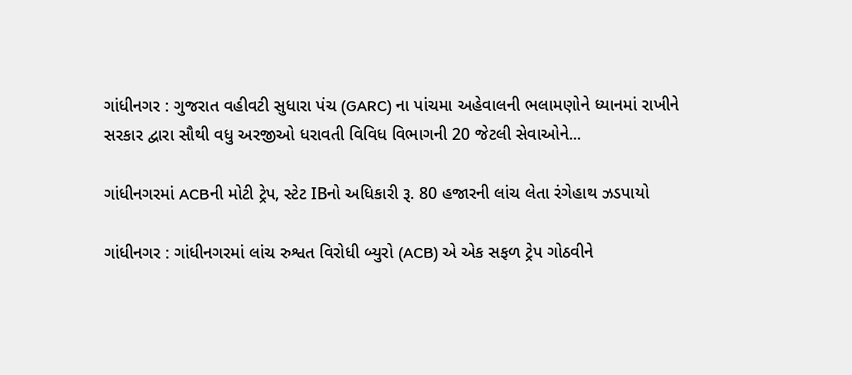ગાંધીનગર : ગુજરાત વહીવટી સુધારા પંચ (GARC) ના પાંચમા અહેવાલની ભલામણોને ધ્યાનમાં રાખીને સરકાર દ્વારા સૌથી વધુ અરજીઓ ધરાવતી વિવિધ વિભાગની 20 જેટલી સેવાઓને...

ગાંધીનગરમાં ACBની મોટી ટ્રેપ, સ્ટેટ IBનો અધિકારી રૂ. 80 હજારની લાંચ લેતા રંગેહાથ ઝડપાયો

ગાંધીનગર : ગાંધીનગરમાં લાંચ રુશ્વત વિરોધી બ્યુરો (ACB) એ એક સફળ ટ્રેપ ગોઠવીને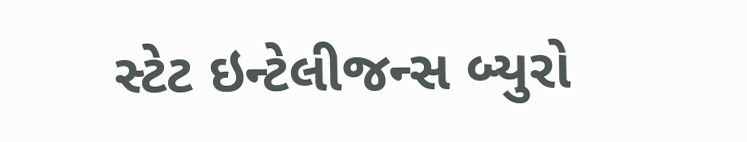સ્ટેટ ઇન્ટેલીજન્સ બ્યુરો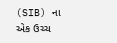(SIB) ના એક ઉચ્ચ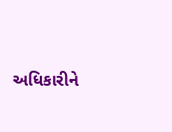અધિકારીને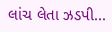લાંચ લેતા ઝડપી...